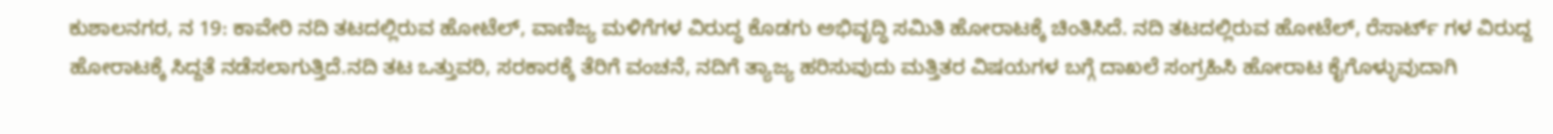ಕುಶಾಲನಗರ, ನ 19: ಕಾವೇರಿ ನದಿ ತಟದಲ್ಲಿರುವ ಹೋಟೆಲ್, ವಾಣಿಜ್ಯ ಮಳಿಗೆಗಳ ವಿರುದ್ಧ ಕೊಡಗು ಅಭಿವೃದ್ಧಿ ಸಮಿತಿ ಹೋರಾಟಕ್ಕೆ ಚಿಂತಿಸಿದೆ. ನದಿ ತಟದಲ್ಲಿರುವ ಹೋಟೆಲ್, ರೆಸಾರ್ಟ್ ಗಳ ವಿರುದ್ದ ಹೋರಾಟಕ್ಕೆ ಸಿದ್ದತೆ ನಡೆಸಲಾಗುತ್ತಿದೆ.ನದಿ ತಟ ಒತ್ತುವರಿ, ಸರಕಾರಕ್ಕೆ ತೆರಿಗೆ ವಂಚನೆ, ನದಿಗೆ ತ್ಯಾಜ್ಯ ಹರಿಸುವುದು ಮತ್ತಿತರ ವಿಷಯಗಳ ಬಗ್ಗೆ ದಾಖಲೆ ಸಂಗ್ರಹಿಸಿ ಹೋರಾಟ ಕೈಗೊಳ್ಳುವುದಾಗಿ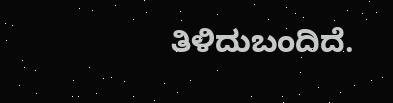ತಿಳಿದುಬಂದಿದೆ.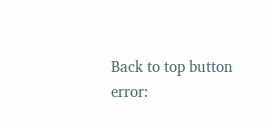Back to top button
error: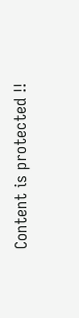Content is protected !!